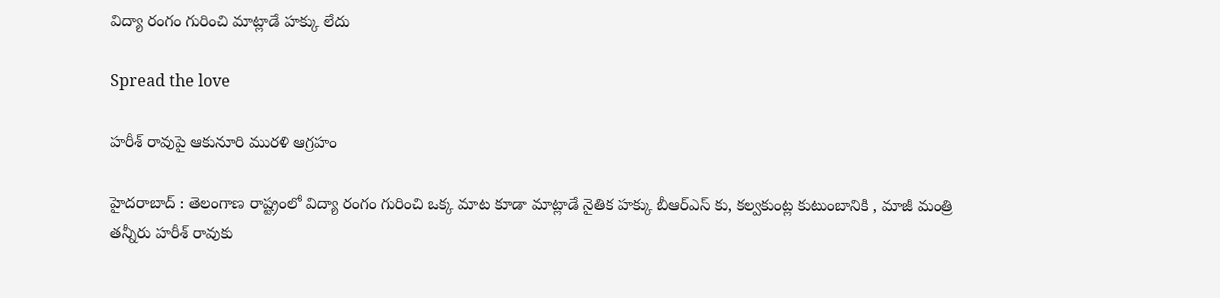విద్యా రంగం గురించి మాట్లాడే హ‌క్కు లేదు

Spread the love

హ‌రీశ్ రావుపై ఆకునూరి ముర‌ళి ఆగ్ర‌హం

హైద‌రాబాద్ : తెలంగాణ రాష్ట్రంలో విద్యా రంగం గురించి ఒక్క మాట కూడా మాట్లాడే నైతిక హ‌క్కు బీఆర్ఎస్ కు, క‌ల్వ‌కుంట్ల కుటుంబానికి , మాజీ మంత్రి త‌న్నీరు హ‌రీశ్ రావుకు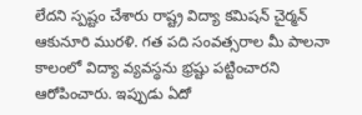లేద‌ని స్ప‌ష్టం చేశారు రాష్ట్ర విద్యా క‌మిష‌న్ చైర్మ‌న్ ఆకునూరి ముర‌ళి. గ‌త ప‌ది సంవ‌త్స‌రాల మీ పాల‌నా కాలంలో విద్యా వ్య‌వ‌స్థ‌ను భ్ర‌ష్టు ప‌ట్టించార‌ని ఆరోపించారు. ఇప్పుడు ఏదో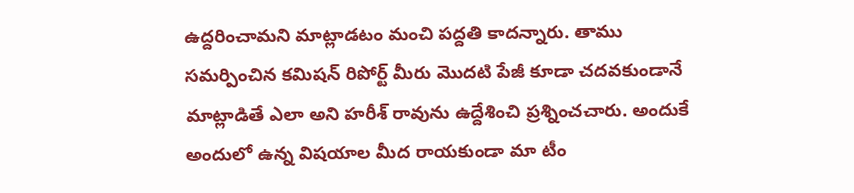ఉద్ద‌రించామ‌ని మాట్లాడ‌టం మంచి ప‌ద్ద‌తి కాద‌న్నారు. తాము స‌మ‌ర్పించిన కమిషన్ రిపోర్ట్ మీరు మొదటి పేజీ కూడా చదవ‌కుండానే మాట్లాడితే ఎలా అని హ‌రీశ్ రావును ఉద్దేశించి ప్ర‌శ్నించ‌చారు. అందుకే అందులో ఉన్న విషయాల మీద రాయకుండా మా టీం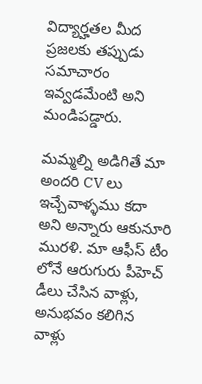విద్యార్హతల మీద ప్రజలకు తప్పుడు సమాచారం ఇవ్వడమేంటి అని మండిప‌డ్డారు.

మమ్మల్ని అడిగితే మా అందరి CV లు ఇచ్చేవాళ్ళము కదా అని అన్నారు ఆకునూరి ముర‌ళి. మా ఆఫీస్ టీం లోనే ఆరుగురు పీహెచ్ డీలు చేసిన వాళ్లు, అనుభ‌వం క‌లిగిన వాళ్లు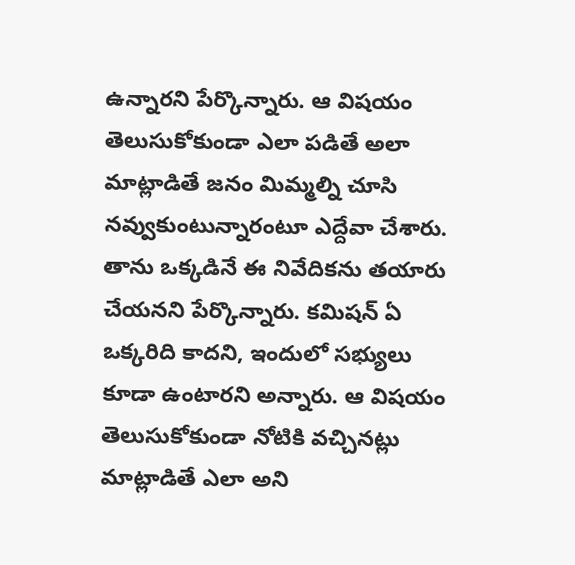ఉన్నార‌ని పేర్కొన్నారు. ఆ విష‌యం తెలుసుకోకుండా ఎలా ప‌డితే అలా మాట్లాడితే జ‌నం మిమ్మ‌ల్ని చూసి న‌వ్వుకుంటున్నారంటూ ఎద్దేవా చేశారు. తాను ఒక్క‌డినే ఈ నివేదిక‌ను తయారు చేయ‌న‌ని పేర్కొన్నారు. క‌మిష‌న్ ఏ ఒక్క‌రిది కాద‌ని, ఇందులో స‌భ్యులు కూడా ఉంటార‌ని అన్నారు. ఆ విష‌యం తెలుసుకోకుండా నోటికి వ‌చ్చిన‌ట్లు మాట్లాడితే ఎలా అని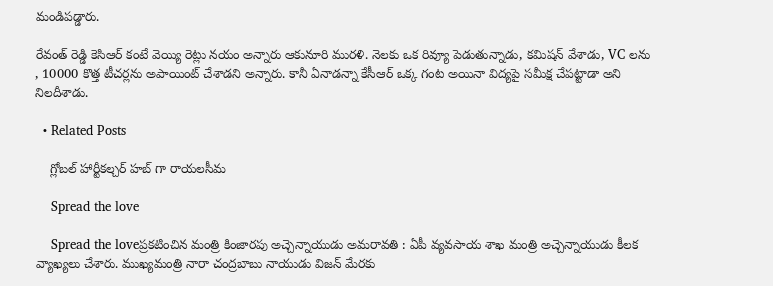మండిప‌డ్డారు.

రేవంత్ రెడ్డి కెసిఆర్ కంటే వెయ్యి రెట్లు నయం అన్నారు ఆకునూరి ముర‌ళి. నెలకు ఒక రివ్యూ పెడుతున్నాడు, కమిషన్ వేశాడు, VC లను , 10000 కొత్త టీచర్లను అపాయింట్ చేశాడ‌ని అన్నారు. కానీ ఏనాడ‌న్నా కేసీఆర్ ఒక్క గంట అయినా విద్య‌పై స‌మీక్ష చేప‌ట్టాడా అని నిల‌దీశాడు.

  • Related Posts

    గ్లోబల్ హార్టీకల్చర్ హబ్ గా రాయ‌ల‌సీమ‌

    Spread the love

    Spread the loveప్ర‌క‌టించిన మంత్రి కింజార‌పు అచ్చెన్నాయుడు అమ‌రావ‌తి : ఏపీ వ్య‌వ‌సాయ శాఖ మంత్రి అచ్చెన్నాయుడు కీల‌క వ్యాఖ్య‌లు చేశారు. ముఖ్యమంత్రి నారా చంద్రబాబు నాయుడు విజన్ మేరకు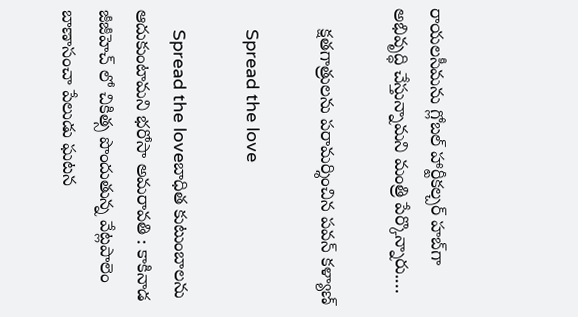రాయలసీమను గ్లోబల్ హార్టీకల్చర్ హబ్‌గా అభివృద్ధి చేస్తున్నామని మంత్రి పేర్కొన్నారు.…

    క్ష‌త‌గాత్రుల‌ను ప‌రామ‌ర్శించిన ప‌వ‌న్ క‌ళ్యాణ్

    Spread the love

    Spread the loveబాధిత కుటుంబాల‌ను ఆదుకుంటామ‌ని భరోసా అమ‌రావ‌తి : కాకినాడ జీజీహెచ్ లో చికిత్స పొందుతున్న వేట్లపాలెం బాణాసంచా పేలుడు ఘటన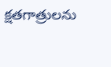క్షతగాత్రులను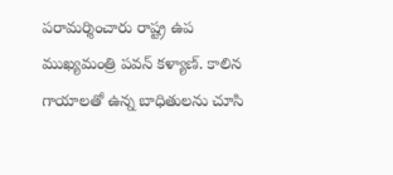పరామర్శించారు రాష్ట్ర ఉప ముఖ్యమంత్రి ప‌వ‌న్ క‌ళ్యాణ్‌. కాలిన గాయాలతో ఉన్న బాధితులను చూసి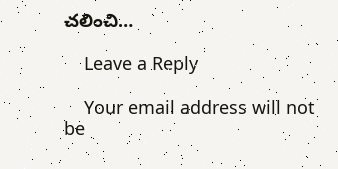చలించి…

    Leave a Reply

    Your email address will not be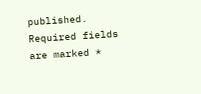published. Required fields are marked *